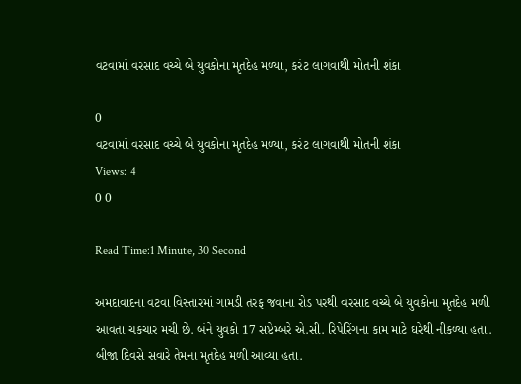વટવામાં વરસાદ વચ્ચે બે યુવકોના મૃતદેહ મળ્યા, કરંટ લાગવાથી મોતની શંકા

0
વટવામાં વરસાદ વચ્ચે બે યુવકોના મૃતદેહ મળ્યા, કરંટ લાગવાથી મોતની શંકા
Views: 4
0 0

Read Time:1 Minute, 30 Second

અમદાવાદના વટવા વિસ્તારમાં ગામડી તરફ જવાના રોડ પરથી વરસાદ વચ્ચે બે યુવકોના મૃતદેહ મળી આવતા ચકચાર મચી છે. બંને યુવકો 17 સપ્ટેમ્બરે એ.સી. રિપેરિંગના કામ માટે ઘરેથી નીકળ્યા હતા. બીજા દિવસે સવારે તેમના મૃતદેહ મળી આવ્યા હતા.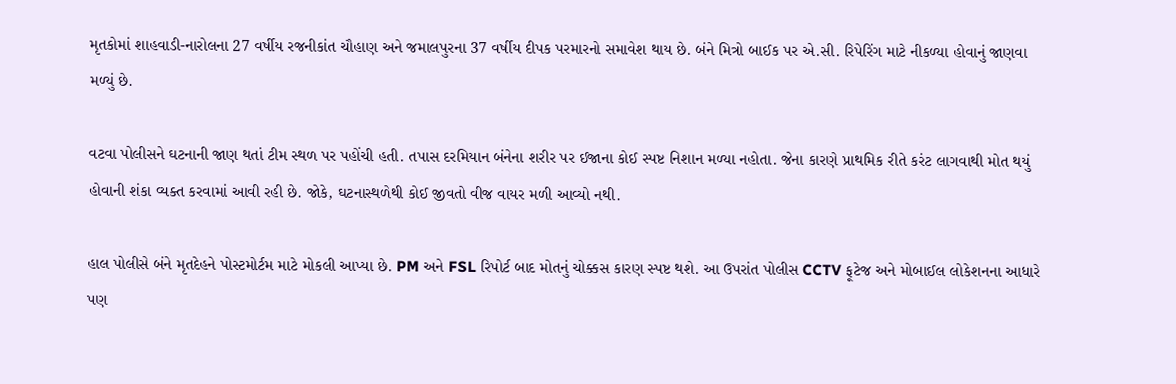મૃતકોમાં શાહવાડી-નારોલના 27 વર્ષીય રજનીકાંત ચૌહાણ અને જમાલપુરના 37 વર્ષીય દીપક પરમારનો સમાવેશ થાય છે. બંને મિત્રો બાઈક પર એ.સી. રિપેરિંગ માટે નીકળ્યા હોવાનું જાણવા મળ્યું છે.

વટવા પોલીસને ઘટનાની જાણ થતાં ટીમ સ્થળ પર પહોંચી હતી. તપાસ દરમિયાન બંનેના શરીર પર ઈજાના કોઈ સ્પષ્ટ નિશાન મળ્યા નહોતા. જેના કારણે પ્રાથમિક રીતે કરંટ લાગવાથી મોત થયું હોવાની શંકા વ્યક્ત કરવામાં આવી રહી છે. જોકે, ઘટનાસ્થળેથી કોઈ જીવતો વીજ વાયર મળી આવ્યો નથી.

હાલ પોલીસે બંને મૃતદેહને પોસ્ટમોર્ટમ માટે મોકલી આપ્યા છે. PM અને FSL રિપોર્ટ બાદ મોતનું ચોક્કસ કારણ સ્પષ્ટ થશે. આ ઉપરાંત પોલીસ CCTV ફૂટેજ અને મોબાઈલ લોકેશનના આધારે પણ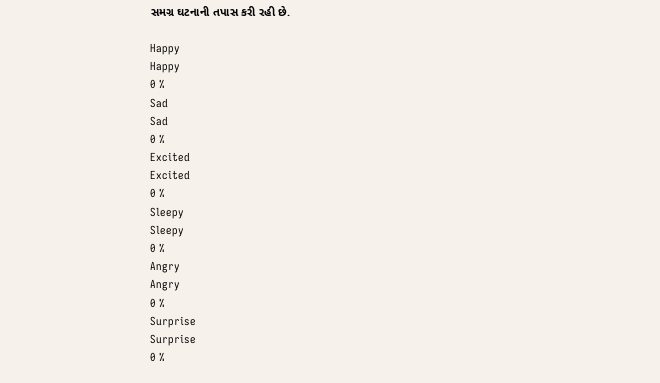સમગ્ર ઘટનાની તપાસ કરી રહી છે.

Happy
Happy
0 %
Sad
Sad
0 %
Excited
Excited
0 %
Sleepy
Sleepy
0 %
Angry
Angry
0 %
Surprise
Surprise
0 %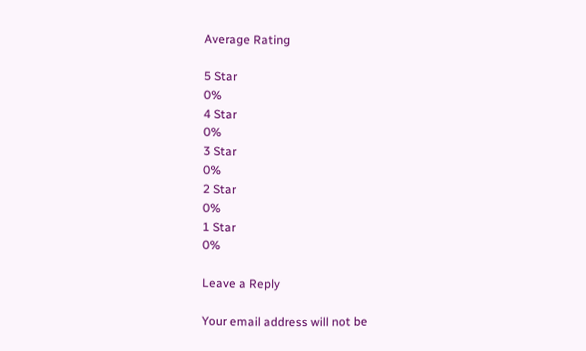Average Rating

5 Star
0%
4 Star
0%
3 Star
0%
2 Star
0%
1 Star
0%

Leave a Reply

Your email address will not be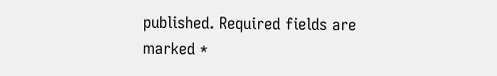published. Required fields are marked *